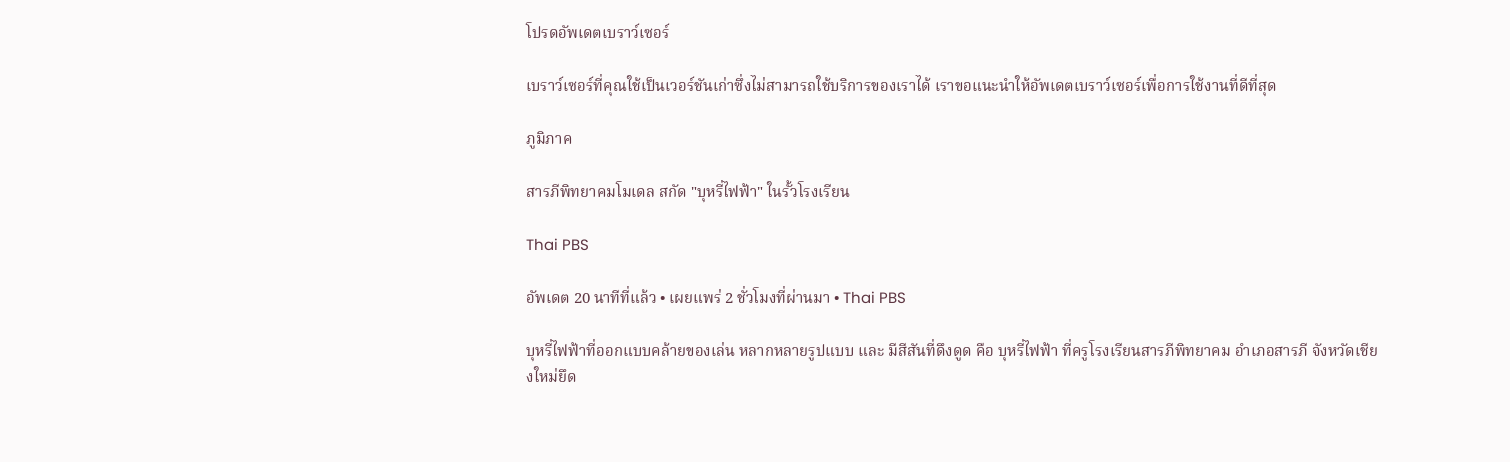โปรดอัพเดตเบราว์เซอร์

เบราว์เซอร์ที่คุณใช้เป็นเวอร์ชันเก่าซึ่งไม่สามารถใช้บริการของเราได้ เราขอแนะนำให้อัพเดตเบราว์เซอร์เพื่อการใช้งานที่ดีที่สุด

ภูมิภาค

สารภีพิทยาคมโมเดล สกัด "บุหรี่ไฟฟ้า" ในรั้วโรงเรียน

Thai PBS

อัพเดต 20 นาทีที่แล้ว • เผยแพร่ 2 ชั่วโมงที่ผ่านมา • Thai PBS

บุหรี่ไฟฟ้าที่ออกแบบคล้ายของเล่น หลากหลายรูปแบบ และ มีสีสันที่ดึงดูด คือ บุหรี่ไฟฟ้า ที่ครูโรงเรียนสารภีพิทยาคม อำเภอสารภี จังหวัดเชียงใหม่ยึด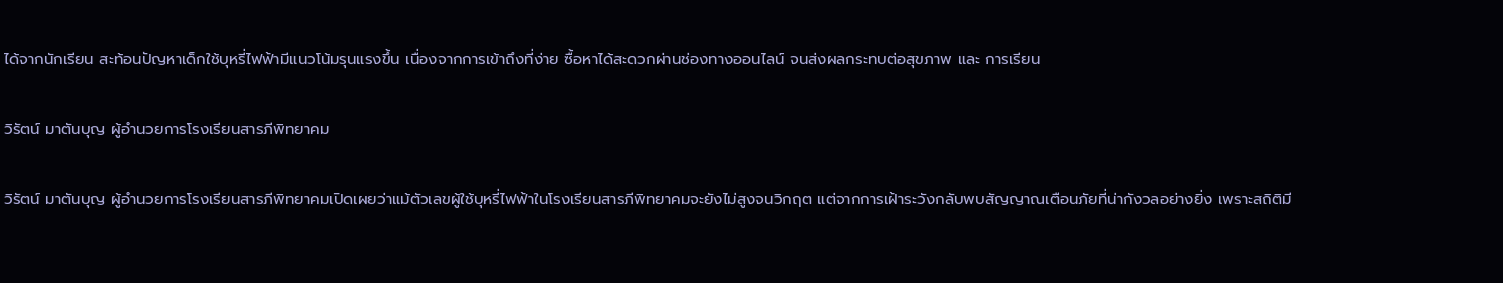ได้จากนักเรียน สะท้อนปัญหาเด็กใช้บุหรี่ไฟฟ้ามีแนวโน้มรุนแรงขึ้น เนื่องจากการเข้าถึงที่ง่าย ซื้อหาได้สะดวกผ่านช่องทางออนไลน์ จนส่งผลกระทบต่อสุขภาพ และ การเรียน

วิรัตน์ มาตันบุญ ผู้อำนวยการโรงเรียนสารภีพิทยาคม

วิรัตน์ มาตันบุญ ผู้อำนวยการโรงเรียนสารภีพิทยาคมเปิดเผยว่าแม้ตัวเลขผู้ใช้บุหรี่ไฟฟ้าในโรงเรียนสารภีพิทยาคมจะยังไม่สูงจนวิกฤต แต่จากการเฝ้าระวังกลับพบสัญญาณเตือนภัยที่น่ากังวลอย่างยิ่ง เพราะสถิติมี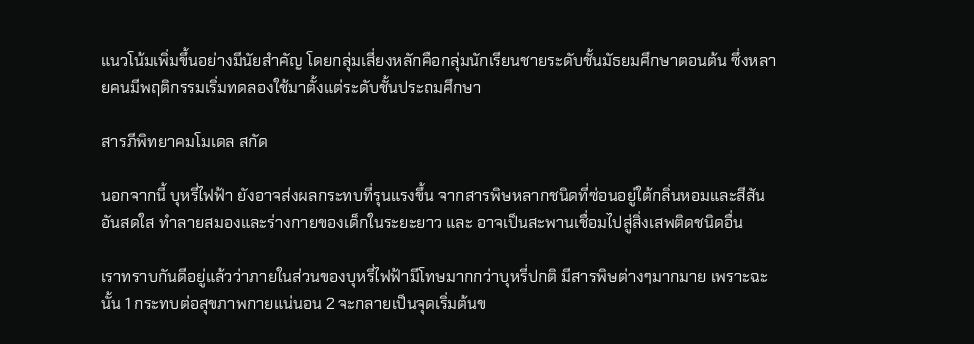แนวโน้มเพิ่มขึ้นอย่างมีนัยสำคัญ โดยกลุ่มเสี่ยงหลักคือกลุ่มนักเรียนชายระดับชั้นมัธยมศึกษาตอนต้น ซึ่งหลายคนมีพฤติกรรมเริ่มทดลองใช้มาตั้งแต่ระดับชั้นประถมศึกษา

สารภีพิทยาคมโมเดล สกัด

นอกจากนี้ บุหรี่ไฟฟ้า ยังอาจส่งผลกระทบที่รุนแรงขึ้น จากสารพิษหลากชนิดที่ซ่อนอยู่ใต้กลิ่นหอมและสีสันอันสดใส ทำลายสมองและร่างกายของเด็กในระยะยาว และ อาจเป็นสะพานเชื่อมไปสู่สิ่งเสพติดชนิดอื่น

เราทราบกันดีอยู่แล้วว่าภายในส่วนของบุหรี่ไฟฟ้ามีโทษมากกว่าบุหรี่ปกติ มีสารพิษต่างๆมากมาย เพราะฉะนั้น 1 กระทบต่อสุขภาพกายแน่นอน 2 จะกลายเป็นจุดเริ่มต้นข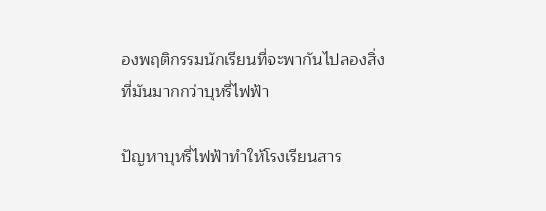องพฤติกรรมนักเรียนที่จะพากันไปลองสิ่งที่มันมากกว่าบุหรี่ไฟฟ้า

ปัญหาบุหรี่ไฟฟ้าทำให้โรงเรียนสาร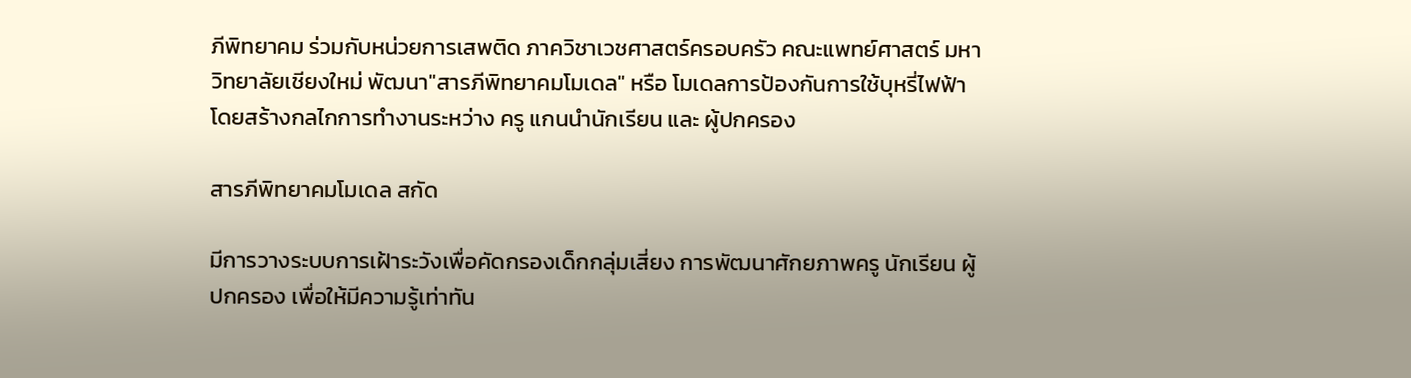ภีพิทยาคม ร่วมกับหน่วยการเสพติด ภาควิชาเวชศาสตร์ครอบครัว คณะแพทย์ศาสตร์ มหาวิทยาลัยเชียงใหม่ พัฒนา"สารภีพิทยาคมโมเดล" หรือ โมเดลการป้องกันการใช้บุหรี่ไฟฟ้า โดยสร้างกลไกการทำงานระหว่าง ครู แกนนำนักเรียน และ ผู้ปกครอง

สารภีพิทยาคมโมเดล สกัด

มีการวางระบบการเฝ้าระวังเพื่อคัดกรองเด็กกลุ่มเสี่ยง การพัฒนาศักยภาพครู นักเรียน ผู้ปกครอง เพื่อให้มีความรู้เท่าทัน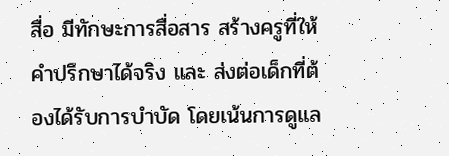สื่อ มีทักษะการสื่อสาร สร้างครูที่ให้คำปรึกษาได้จริง และ ส่งต่อเด็กที่ต้องได้รับการบำบัด โดยเน้นการดูแล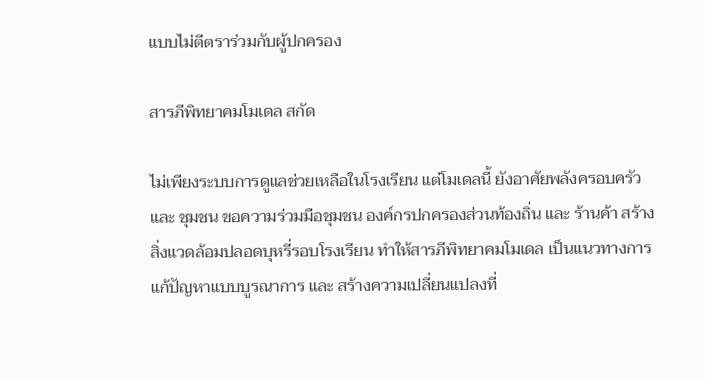แบบไม่ตีตราร่วมกับผู้ปกครอง

สารภีพิทยาคมโมเดล สกัด

ไม่เพียงระบบการดูแลช่วยเหลือในโรงเรียน แต่โมเดลนี้ ยังอาศัยพลังครอบครัว และ ชุมชน ขอความร่วมมือชุมชน องค์กรปกครองส่วนท้องถิ่น และ ร้านค้า สร้างสิ่งแวดล้อมปลอดบุหรี่รอบโรงเรียน ทำให้สารภีพิทยาคมโมเดล เป็นแนวทางการแก้ปัญหาแบบบูรณาการ และ สร้างความเปลี่ยนแปลงที่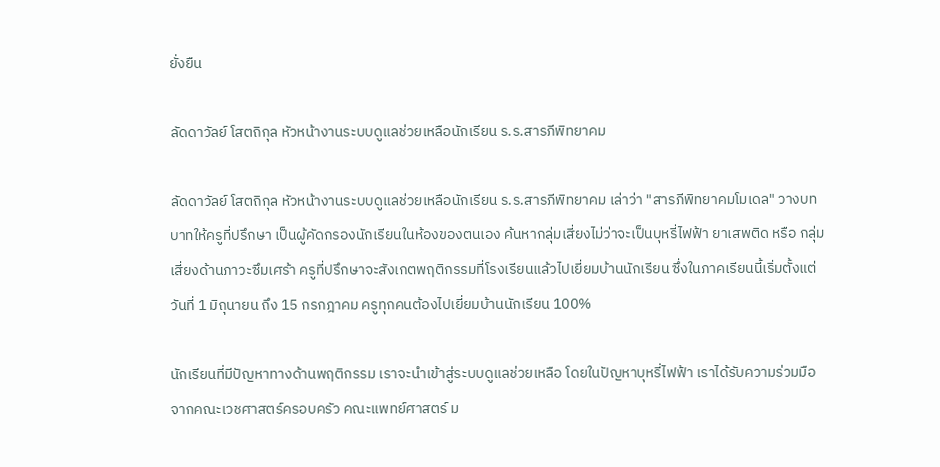ยั่งยืน

ลัดดาวัลย์ โสตถิกุล หัวหน้างานระบบดูแลช่วยเหลือนักเรียน ร.ร.สารภีพิทยาคม

ลัดดาวัลย์ โสตถิกุล หัวหน้างานระบบดูแลช่วยเหลือนักเรียน ร.ร.สารภีพิทยาคม เล่าว่า "สารภีพิทยาคมโมเดล" วางบทบาทให้ครูที่ปรึกษา เป็นผู้คัดกรองนักเรียนในห้องของตนเอง ค้นหากลุ่มเสี่ยงไม่ว่าจะเป็นบุหรี่ไฟฟ้า ยาเสพติด หรือ กลุ่มเสี่ยงด้านภาวะซึมเศร้า ครูที่ปรึกษาจะสังเกตพฤติกรรมที่โรงเรียนแล้วไปเยี่ยมบ้านนักเรียน ซึ่งในภาคเรียนนี้เริ่มตั้งแต่วันที่ 1 มิถุนายน ถึง 15 กรกฎาคม ครูทุกคนต้องไปเยี่ยมบ้านนักเรียน 100%

นักเรียนที่มีปัญหาทางด้านพฤติกรรม เราจะนำเข้าสู่ระบบดูแลช่วยเหลือ โดยในปัญหาบุหรี่ไฟฟ้า เราได้รับความร่วมมือจากคณะเวชศาสตร์ครอบครัว คณะแพทย์ศาสตร์ ม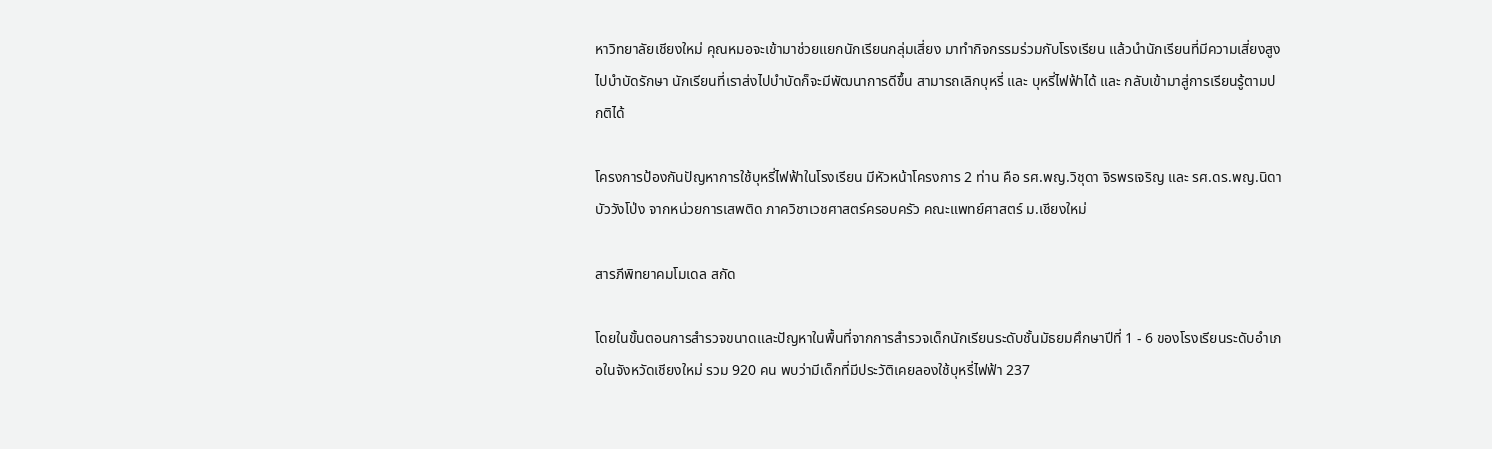หาวิทยาลัยเชียงใหม่ คุณหมอจะเข้ามาช่วยแยกนักเรียนกลุ่มเสี่ยง มาทำกิจกรรมร่วมกับโรงเรียน แล้วนำนักเรียนที่มีความเสี่ยงสูงไปบำบัดรักษา นักเรียนที่เราส่งไปบำบัดก็จะมีพัฒนาการดีขึ้น สามารถเลิกบุหรี่ และ บุหรี่ไฟฟ้าได้ และ กลับเข้ามาสู่การเรียนรู้ตามปกติได้

โครงการป้องกันปัญหาการใช้บุหรี่ไฟฟ้าในโรงเรียน มีหัวหน้าโครงการ 2 ท่าน คือ รศ.พญ.วิชุดา จิรพรเจริญ และ รศ.ดร.พญ.นิดา บัววังโป่ง จากหน่วยการเสพติด ภาควิชาเวชศาสตร์ครอบครัว คณะแพทย์ศาสตร์ ม.เชียงใหม่

สารภีพิทยาคมโมเดล สกัด

โดยในขั้นตอนการสำรวจขนาดและปัญหาในพื้นที่จากการสำรวจเด็กนักเรียนระดับชั้นมัธยมศึกษาปีที่ 1 - 6 ของโรงเรียนระดับอำเภอในจังหวัดเชียงใหม่ รวม 920 คน พบว่ามีเด็กที่มีประวัติเคยลองใช้บุหรี่ไฟฟ้า 237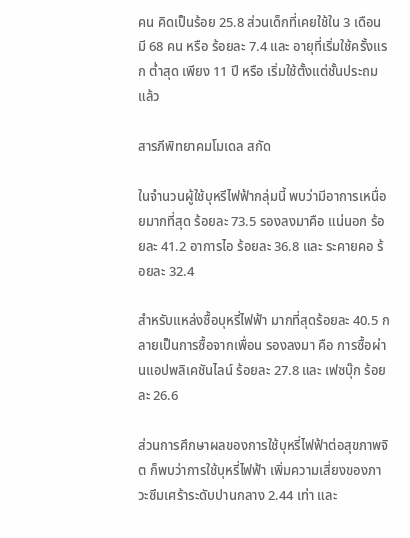คน คิดเป็นร้อย 25.8 ส่วนเด็กที่เคยใช้ใน 3 เดือน มี 68 คน หรือ ร้อยละ 7.4 และ อายุที่เริ่มใช้ครั้งแรก ต่ำสุด เพียง 11 ปี หรือ เริ่มใช้ตั้งแต่ชั้นประถมแล้ว

สารภีพิทยาคมโมเดล สกัด

ในจำนวนผู้ใช้บุหรีไฟฟ้ากลุ่มนี้ พบว่ามีอาการเหนื่อยมากที่สุด ร้อยละ 73.5 รองลงมาคือ แน่นอก ร้อยละ 41.2 อาการไอ ร้อยละ 36.8 และ ระคายคอ ร้อยละ 32.4

สำหรับแหล่งซื้อบุหรี่ไฟฟ้า มากที่สุดร้อยละ 40.5 กลายเป็นการซื้อจากเพื่อน รองลงมา คือ การซื้อผ่านแอปพลิเคชันไลน์ ร้อยละ 27.8 และ เฟซบุ๊ก ร้อยละ 26.6

ส่วนการศึกษาผลของการใช้บุหรี่ไฟฟ้าต่อสุขภาพจิต ก็พบว่าการใช้บุหรี่ไฟฟ้า เพิ่มความเสี่ยงของภาวะซึมเศร้าระดับปานกลาง 2.44 เท่า และ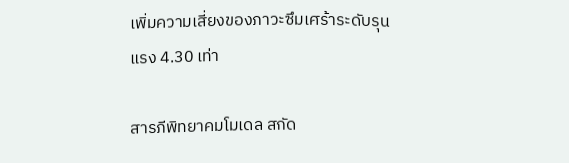เพิ่มความเสี่ยงของภาวะซึมเศร้าระดับรุนแรง 4.30 เท่า

สารภีพิทยาคมโมเดล สกัด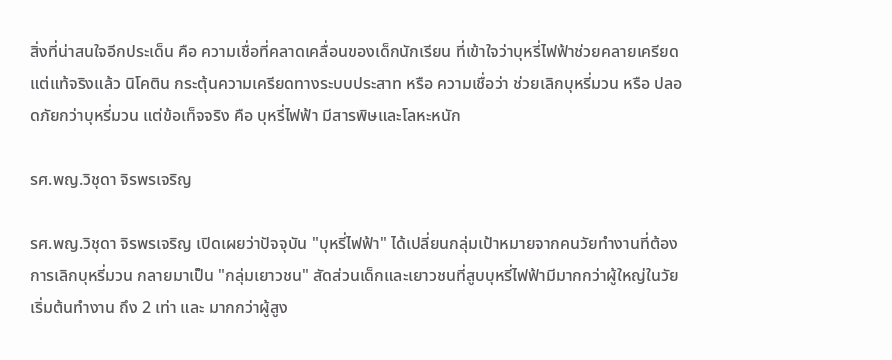สิ่งที่น่าสนใจอีกประเด็น คือ ความเชื่อที่คลาดเคลื่อนของเด็กนักเรียน ที่เข้าใจว่าบุหรี่ไฟฟ้าช่วยคลายเครียด แต่แท้จริงแล้ว นิโคติน กระตุ้นความเครียดทางระบบประสาท หรือ ความเชื่อว่า ช่วยเลิกบุหรี่มวน หรือ ปลอดภัยกว่าบุหรี่มวน แต่ข้อเท็จจริง คือ บุหรี่ไฟฟ้า มีสารพิษและโลหะหนัก

รศ.พญ.วิชุดา จิรพรเจริญ

รศ.พญ.วิชุดา จิรพรเจริญ เปิดเผยว่าปัจจุบัน "บุหรี่ไฟฟ้า" ได้เปลี่ยนกลุ่มเป้าหมายจากคนวัยทำงานที่ต้องการเลิกบุหรี่มวน กลายมาเป็น "กลุ่มเยาวชน" สัดส่วนเด็กและเยาวชนที่สูบบุหรี่ไฟฟ้ามีมากกว่าผู้ใหญ่ในวัยเริ่มต้นทำงาน ถึง 2 เท่า และ มากกว่าผู้สูง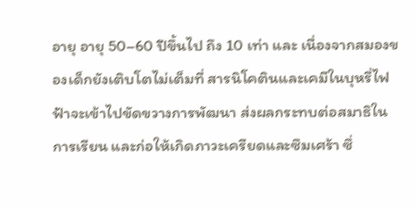อายุ อายุ 50–60 ปีขึ้นไป ถึง 10 เท่า และ เนื่องจากสมองของเด็กยังเติบโตไม่เต็มที่ สารนิโคตินและเคมีในบุหรี่ไฟฟ้าจะเข้าไปขัดขวางการพัฒนา ส่งผลกระทบต่อสมาธิในการเรียน และก่อให้เกิดภาวะเครียดและซึมเศร้า ซึ่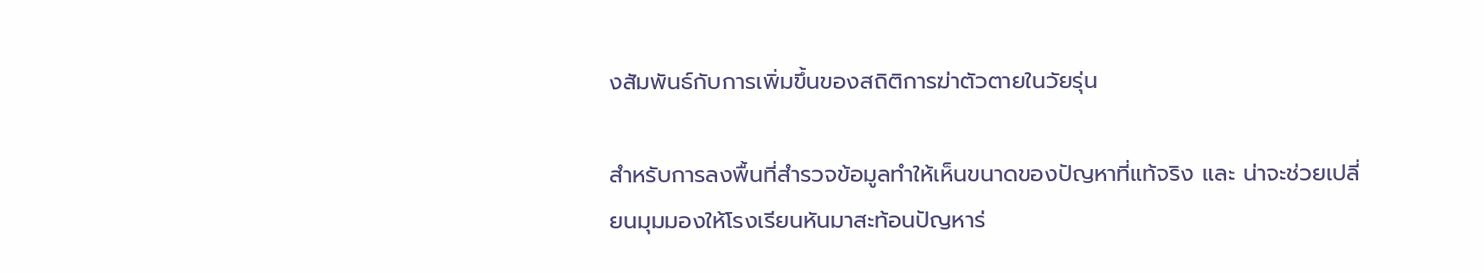งสัมพันธ์กับการเพิ่มขึ้นของสถิติการฆ่าตัวตายในวัยรุ่น

สำหรับการลงพื้นที่สำรวจข้อมูลทำให้เห็นขนาดของปัญหาที่แท้จริง และ น่าจะช่วยเปลี่ยนมุมมองให้โรงเรียนหันมาสะท้อนปัญหาร่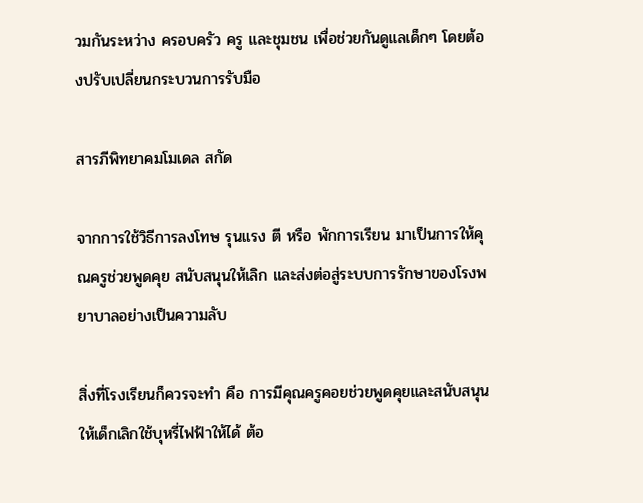วมกันระหว่าง ครอบครัว ครู และชุมชน เพื่อช่วยกันดูแลเด็กๆ โดยต้องปรับเปลี่ยนกระบวนการรับมือ

สารภีพิทยาคมโมเดล สกัด

จากการใช้วิธีการลงโทษ รุนแรง ตี หรือ พักการเรียน มาเป็นการให้คุณครูช่วยพูดคุย สนับสนุนให้เลิก และส่งต่อสู่ระบบการรักษาของโรงพยาบาลอย่างเป็นความลับ

สิ่งที่โรงเรียนก็ควรจะทำ คือ การมีคุณครูคอยช่วยพูดคุยและสนับสนุนให้เด็กเลิกใช้บุหรี่ไฟฟ้าให้ได้ ต้อ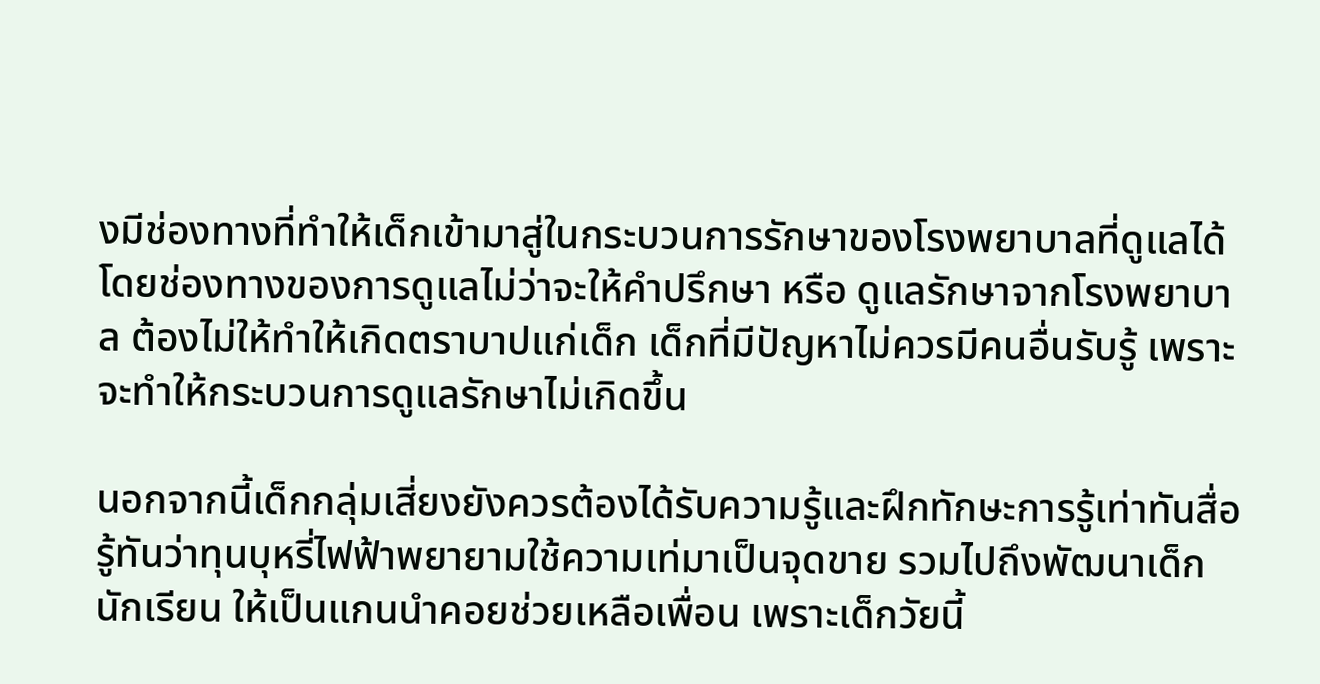งมีช่องทางที่ทำให้เด็กเข้ามาสู่ในกระบวนการรักษาของโรงพยาบาลที่ดูแลได้ โดยช่องทางของการดูแลไม่ว่าจะให้คำปรึกษา หรือ ดูแลรักษาจากโรงพยาบาล ต้องไม่ให้ทำให้เกิดตราบาปแก่เด็ก เด็กที่มีปัญหาไม่ควรมีคนอื่นรับรู้ เพราะจะทำให้กระบวนการดูแลรักษาไม่เกิดขึ้น

นอกจากนี้เด็กกลุ่มเสี่ยงยังควรต้องได้รับความรู้และฝึกทักษะการรู้เท่าทันสื่อ รู้ทันว่าทุนบุหรี่ไฟฟ้าพยายามใช้ความเท่มาเป็นจุดขาย รวมไปถึงพัฒนาเด็กนักเรียน ให้เป็นแกนนำคอยช่วยเหลือเพื่อน เพราะเด็กวัยนี้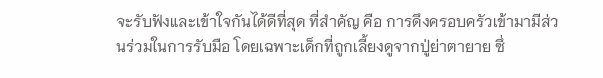จะรับฟังและเข้าใจกันได้ดีที่สุด ที่สำคัญ คือ การดึงครอบครัวเข้ามามีส่วนร่วมในการรับมือ โดยเฉพาะเด็กที่ถูกเลี้ยงดูจากปู่ย่าตายาย ซึ่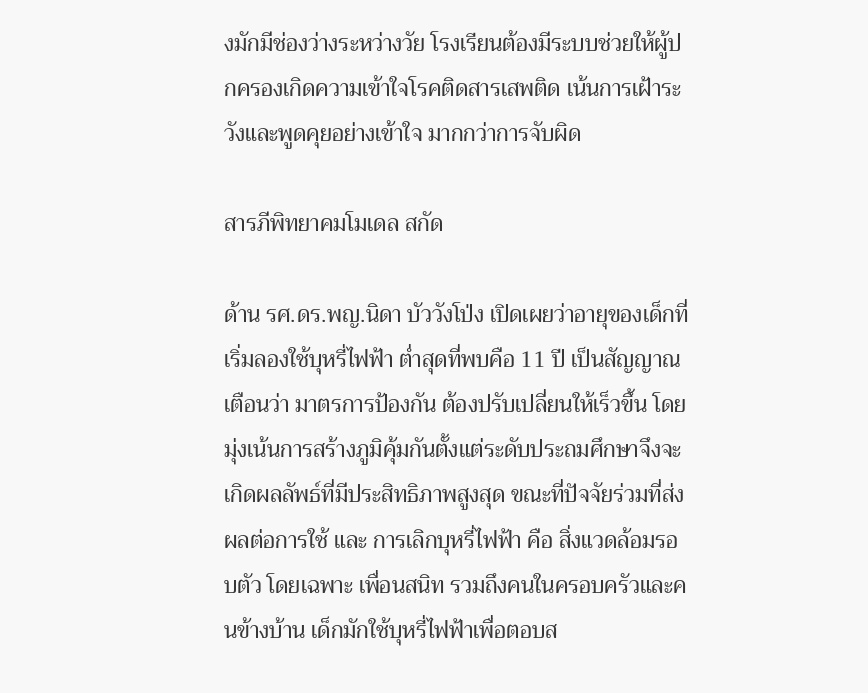งมักมีช่องว่างระหว่างวัย โรงเรียนต้องมีระบบช่วยให้ผู้ปกครองเกิดความเข้าใจโรคติดสารเสพติด เน้นการเฝ้าระวังและพูดคุยอย่างเข้าใจ มากกว่าการจับผิด

สารภีพิทยาคมโมเดล สกัด

ด้าน รศ.ดร.พญ.นิดา บัววังโป่ง เปิดเผยว่าอายุของเด็กที่เริ่มลองใช้บุหรี่ไฟฟ้า ต่ำสุดที่พบคือ 11 ปี เป็นสัญญาณเตือนว่า มาตรการป้องกัน ต้องปรับเปลี่ยนให้เร็วขึ้น โดยมุ่งเน้นการสร้างภูมิคุ้มกันตั้งแต่ระดับประถมศึกษาจึงจะเกิดผลลัพธ์ที่มีประสิทธิภาพสูงสุด ขณะที่ปัจจัยร่วมที่ส่งผลต่อการใช้ และ การเลิกบุหรี่ไฟฟ้า คือ สิ่งแวดล้อมรอบตัว โดยเฉพาะ เพื่อนสนิท รวมถึงคนในครอบครัวและคนข้างบ้าน เด็กมักใช้บุหรี่ไฟฟ้าเพื่อตอบส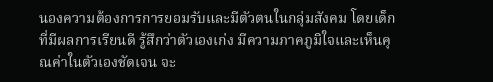นองความต้องการการยอมรับและมีตัวตนในกลุ่มสังคม โดยเด็กที่มีผลการเรียนดี รู้สึกว่าตัวเองเก่ง มีความภาคภูมิใจและเห็นคุณค่าในตัวเองชัดเจน จะ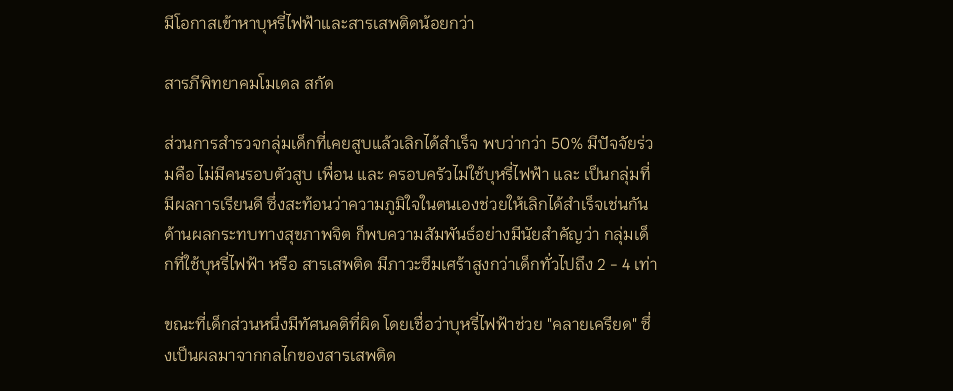มีโอกาสเข้าหาบุหรี่ไฟฟ้าและสารเสพติดน้อยกว่า

สารภีพิทยาคมโมเดล สกัด

ส่วนการสำรวจกลุ่มเด็กที่เคยสูบแล้วเลิกได้สำเร็จ พบว่ากว่า 50% มีปัจจัยร่วมคือ ไม่มีคนรอบตัวสูบ เพื่อน และ ครอบครัวไม่ใช้บุหรี่ไฟฟ้า และ เป็นกลุ่มที่มีผลการเรียนดี ซึ่งสะท้อนว่าความภูมิใจในตนเองช่วยให้เลิกได้สำเร็จเช่นกัน ด้านผลกระทบทางสุขภาพจิต ก็พบความสัมพันธ์อย่างมีนัยสำคัญว่า กลุ่มเด็กที่ใช้บุหรี่ไฟฟ้า หรือ สารเสพติด มีภาวะซึมเศร้าสูงกว่าเด็กทั่วไปถึง 2 - 4 เท่า

ขณะที่เด็กส่วนหนึ่งมีทัศนคติที่ผิด โดยเชื่อว่าบุหรี่ไฟฟ้าช่วย "คลายเครียด" ซึ่งเป็นผลมาจากกลไกของสารเสพติด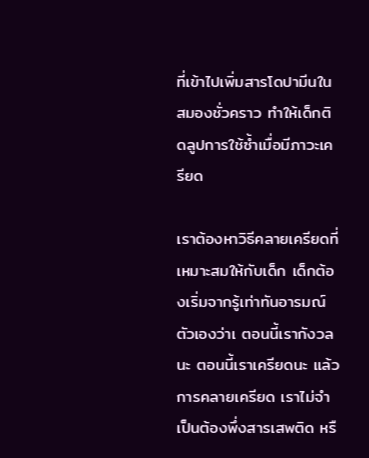ที่เข้าไปเพิ่มสารโดปามีนในสมองชั่วคราว ทำให้เด็กติดลูปการใช้ซ้ำเมื่อมีภาวะเครียด

เราต้องหาวิธีคลายเครียดที่เหมาะสมให้กับเด็ก เด็กต้องเริ่มจากรู้เท่าทันอารมณ์ตัวเองว่าเ ตอนนี้เรากังวลนะ ตอนนี้เราเครียดนะ แล้วการคลายเครียด เราไม่จำเป็นต้องพึ่งสารเสพติด หรื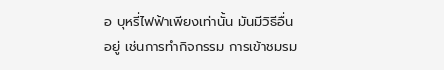อ บุหรี่ไฟฟ้าเพียงเท่านั้น มันมีวิธีอื่นอยู่ เช่นการทำกิจกรรม การเข้าชมรม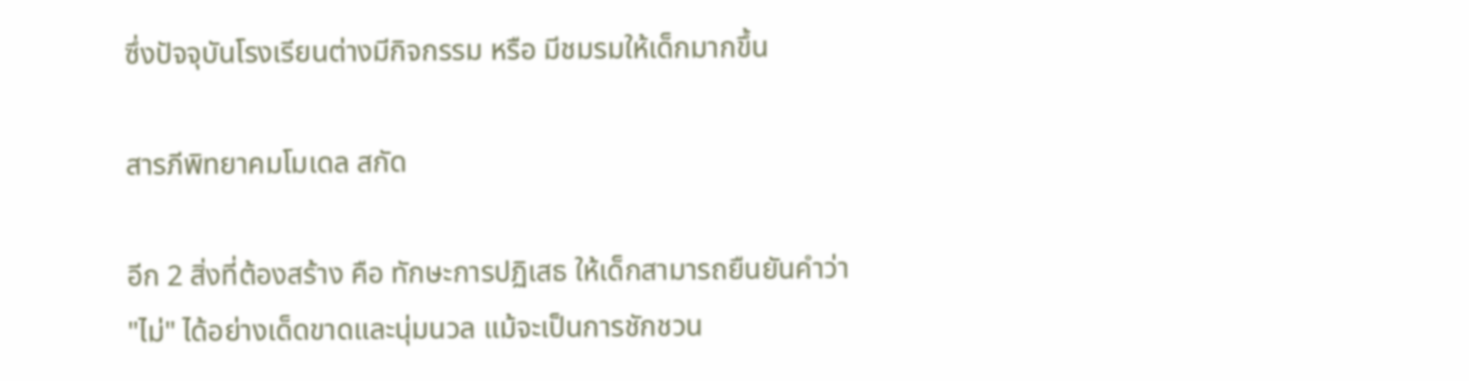ซึ่งปัจจุบันโรงเรียนต่างมีกิจกรรม หรือ มีชมรมให้เด็กมากขึ้น

สารภีพิทยาคมโมเดล สกัด

อีก 2 สิ่งที่ต้องสร้าง คือ ทักษะการปฏิเสธ ให้เด็กสามารถยืนยันคำว่า "ไม่" ได้อย่างเด็ดขาดและนุ่มนวล แม้จะเป็นการชักชวน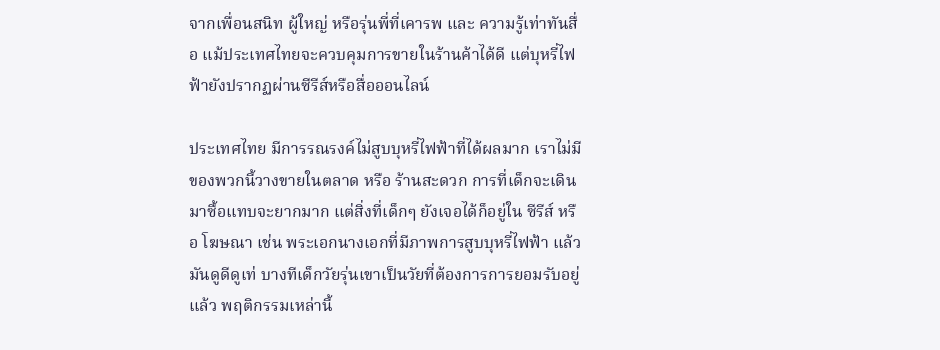จากเพื่อนสนิท ผู้ใหญ่ หรือรุ่นพี่ที่เคารพ และ ความรู้เท่าทันสื่อ แม้ประเทศไทยจะควบคุมการขายในร้านค้าได้ดี แต่บุหรี่ไฟฟ้ายังปรากฏผ่านซีรีส์หรือสื่อออนไลน์

ประเทศไทย มีการรณรงค์ไม่สูบบุหรี่ไฟฟ้าที่ได้ผลมาก เราไม่มีของพวกนี้วางขายในตลาด หรือ ร้านสะดวก การที่เด็กจะเดินมาซื้อแทบจะยากมาก แต่สิ่งที่เด็กๆ ยังเจอได้ก็อยู่ใน ซีรีส์ หรือ โฆษณา เช่น พระเอกนางเอกที่มีภาพการสูบบุหรี่ไฟฟ้า แล้วมันดูดีดูเท่ บางทีเด็กวัยรุ่นเขาเป็นวัยที่ต้องการการยอมรับอยู่แล้ว พฤติกรรมเหล่านี้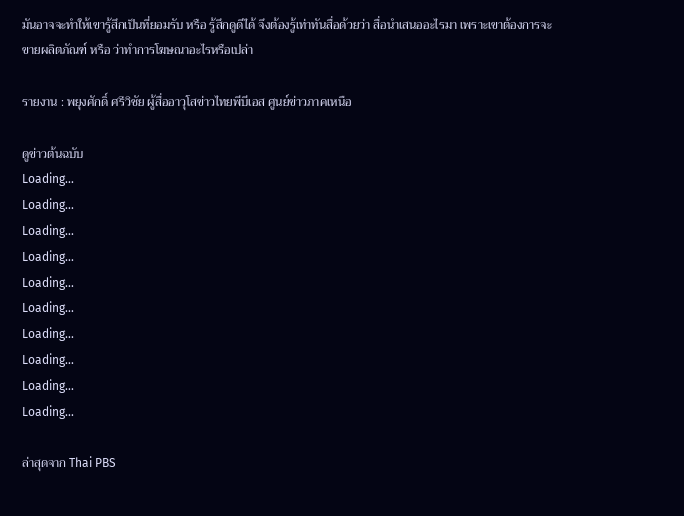มันอาจจะทำให้เขารู้สึกเป็นที่ยอมรับ หรือ รู้สึกดูดีได้ จึงต้องรู้เท่าทันสื่อด้วยว่า สื่อนำเสนออะไรมา เพราะเขาต้องการจะขายผลิตภัณฑ์ หรือ ว่าทำการโฆษณาอะไรหรือเปล่า

รายงาน : พยุงศักดิ์ ศรีวิชัย ผู้สื่ออาวุโสข่าวไทยพีบีเอส ศูนย์ข่าวภาคเหนือ

ดูข่าวต้นฉบับ
Loading...
Loading...
Loading...
Loading...
Loading...
Loading...
Loading...
Loading...
Loading...
Loading...

ล่าสุดจาก Thai PBS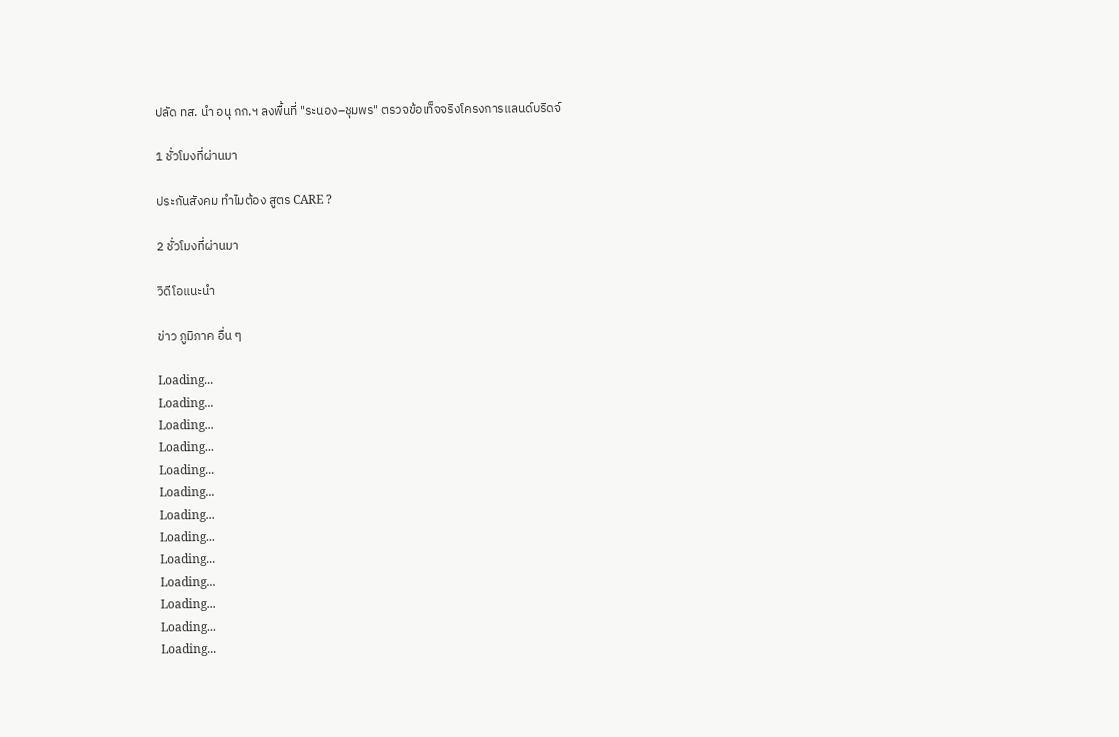ปลัด ทส. นำ อนุ กก.ฯ ลงพื้นที่ "ระนอง–ชุมพร" ตรวจข้อเท็จจริงโครงการแลนด์บริดจ์

1 ชั่วโมงที่ผ่านมา

ประกันสังคม ทำไมต้อง สูตร CARE ?

2 ชั่วโมงที่ผ่านมา

วิดีโอแนะนำ

ข่าว ภูมิภาค อื่น ๆ

Loading...
Loading...
Loading...
Loading...
Loading...
Loading...
Loading...
Loading...
Loading...
Loading...
Loading...
Loading...
Loading...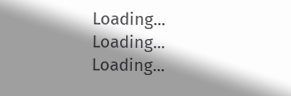Loading...
Loading...
Loading...